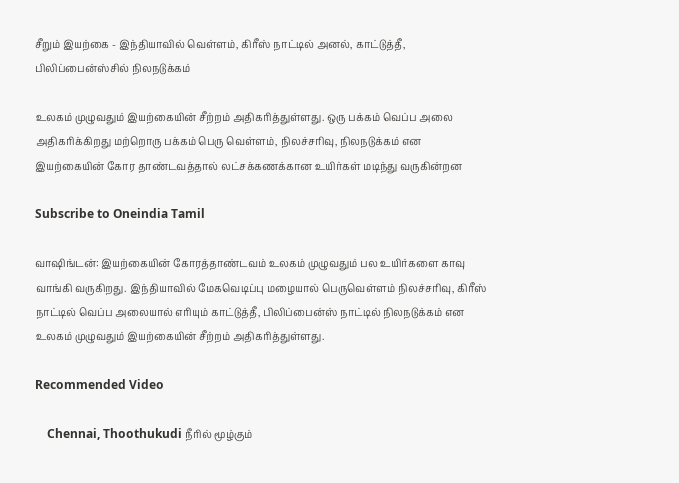சீறும் இயற்கை - இந்தியாவில் வெள்ளம், கிரீஸ் நாட்டில் அனல், காட்டுத்தீ, பிலிப்பைன்ஸ்சில் நிலநடுக்கம்

உலகம் முழுவதும் இயற்கையின் சீற்றம் அதிகரித்துள்ளது. ஒரு பக்கம் வெப்ப அலை அதிகரிக்கிறது மற்றொரு பக்கம் பெரு வெள்ளம், நிலச்சரிவு, நிலநடுக்கம் என இயற்கையின் கோர தாண்டவத்தால் லட்சக்கணக்கான உயிர்கள் மடிந்து வருகின்றன

Subscribe to Oneindia Tamil

வாஷிங்டன்: இயற்கையின் கோரத்தாண்டவம் உலகம் முழுவதும் பல உயிர்களை காவு வாங்கி வருகிறது. இந்தியாவில் மேகவெடிப்பு மழையால் பெருவெள்ளம் நிலச்சரிவு, கிரீஸ் நாட்டில் வெப்ப அலையால் எரியும் காட்டுத்தீ, பிலிப்பைன்ஸ் நாட்டில் நிலநடுக்கம் என உலகம் முழுவதும் இயற்கையின் சீற்றம் அதிகரித்துள்ளது.

Recommended Video

    Chennai, Thoothukudi நீரில் மூழ்கும்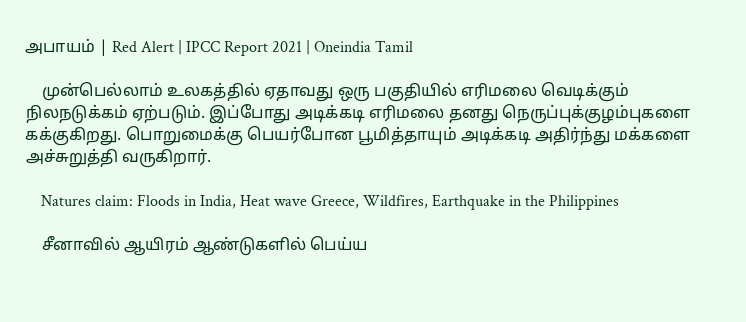அபாயம் | Red Alert | IPCC Report 2021 | Oneindia Tamil

    முன்பெல்லாம் உலகத்தில் ஏதாவது ஒரு பகுதியில் எரிமலை வெடிக்கும் நிலநடுக்கம் ஏற்படும். இப்போது அடிக்கடி எரிமலை தனது நெருப்புக்குழம்புகளை கக்குகிறது. பொறுமைக்கு பெயர்போன பூமித்தாயும் அடிக்கடி அதிர்ந்து மக்களை அச்சுறுத்தி வருகிறார்.

    Natures claim: Floods in India, Heat wave Greece, Wildfires, Earthquake in the Philippines

    சீனாவில் ஆயிரம் ஆண்டுகளில் பெய்ய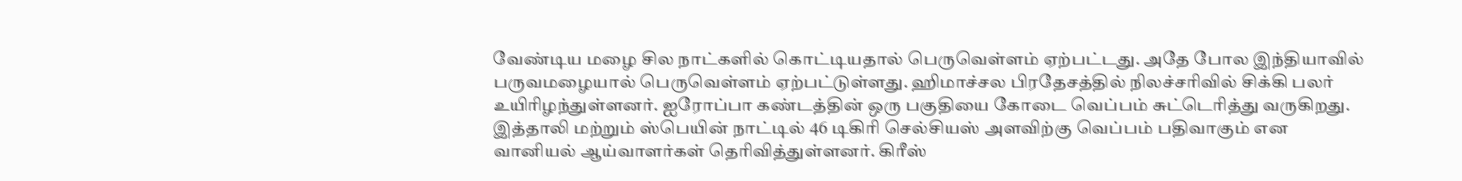வேண்டிய மழை சில நாட்களில் கொட்டியதால் பெருவெள்ளம் ஏற்பட்டது. அதே போல இந்தியாவில் பருவமழையால் பெருவெள்ளம் ஏற்பட்டுள்ளது. ஹிமாச்சல பிரதேசத்தில் நிலச்சரிவில் சிக்கி பலர் உயிரிழந்துள்ளனர். ஐரோப்பா கண்டத்தின் ஒரு பகுதியை கோடை வெப்பம் சுட்டெரித்து வருகிறது. இத்தாலி மற்றும் ஸ்பெயின் நாட்டில் 46 டிகிரி செல்சியஸ் அளவிற்கு வெப்பம் பதிவாகும் என வானியல் ஆய்வாளர்கள் தெரிவித்துள்ளனர். கிரீஸ்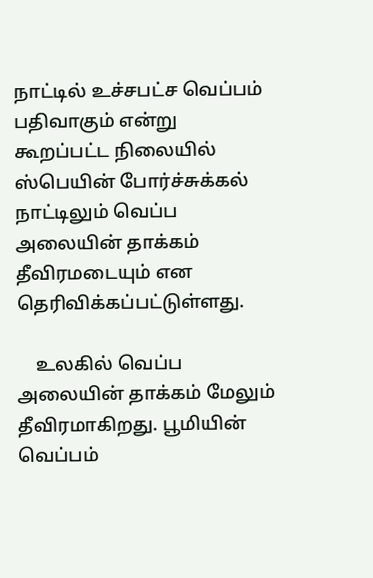நாட்டில் உச்சபட்ச வெப்பம் பதிவாகும் என்று கூறப்பட்ட நிலையில் ஸ்பெயின் போர்ச்சுக்கல் நாட்டிலும் வெப்ப அலையின் தாக்கம் தீவிரமடையும் என தெரிவிக்கப்பட்டுள்ளது.

    உலகில் வெப்ப அலையின் தாக்கம் மேலும் தீவிரமாகிறது. பூமியின் வெப்பம்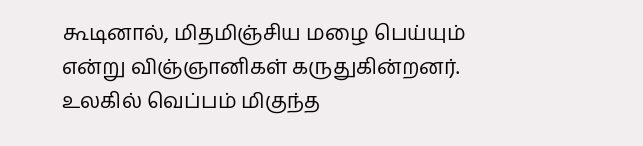கூடினால், மிதமிஞ்சிய மழை பெய்யும் என்று விஞ்ஞானிகள் கருதுகின்றனர். உலகில் வெப்பம் மிகுந்த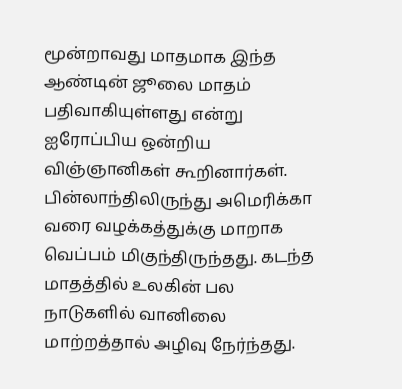மூன்றாவது மாதமாக இந்த ஆண்டின் ஜூலை மாதம் பதிவாகியுள்ளது என்று ஐரோப்பிய ஒன்றிய விஞ்ஞானிகள் கூறினார்கள். பின்லாந்திலிருந்து அமெரிக்கா வரை வழக்கத்துக்கு மாறாக வெப்பம் மிகுந்திருந்தது. கடந்த மாதத்தில் உலகின் பல நாடுகளில் வானிலை மாற்றத்தால் அழிவு நேர்ந்தது.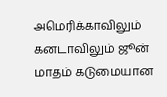அமெரிக்காவிலும் கனடாவிலும் ஜூன் மாதம் கடுமையான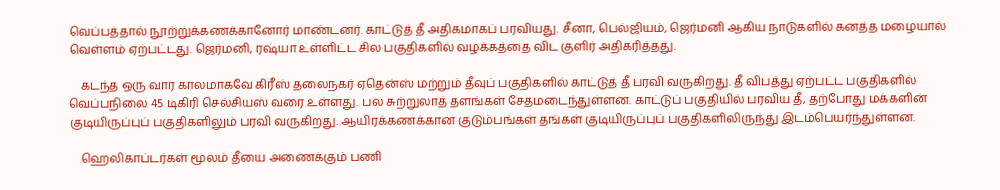வெப்பத்தால் நூற்றுக்கணக்கானோர் மாண்டனர். காட்டுத் தீ அதிகமாகப் பரவியது. சீனா, பெல்ஜியம், ஜெர்மனி ஆகிய நாடுகளில் கனத்த மழையால் வெள்ளம் ஏற்பட்டது. ஜெர்மனி, ரஷ்யா உள்ளிட்ட சில பகுதிகளில் வழக்கத்தை விட குளிர் அதிகரித்தது.

    கடந்த ஒரு வார காலமாகவே கிரீஸ் தலைநகர் ஏதென்ஸ் மற்றும் தீவுப் பகுதிகளில் காட்டுத் தீ பரவி வருகிறது. தீ விபத்து ஏற்பட்ட பகுதிகளில் வெப்பநிலை 45 டிகிரி செல்சியஸ் வரை உள்ளது. பல சுற்றுலாத் தளங்கள் சேதமடைந்துள்ளன. காட்டுப் பகுதியில் பரவிய தீ, தற்போது மக்களின் குடியிருப்புப் பகுதிகளிலும் பரவி வருகிறது. ஆயிரக்கணக்கான குடும்பங்கள் தங்கள் குடியிருப்புப் பகுதிகளிலிருந்து இடம்பெயர்ந்துள்ளன.

    ஹெலிகாப்டர்கள் மூலம் தீயை அணைக்கும் பணி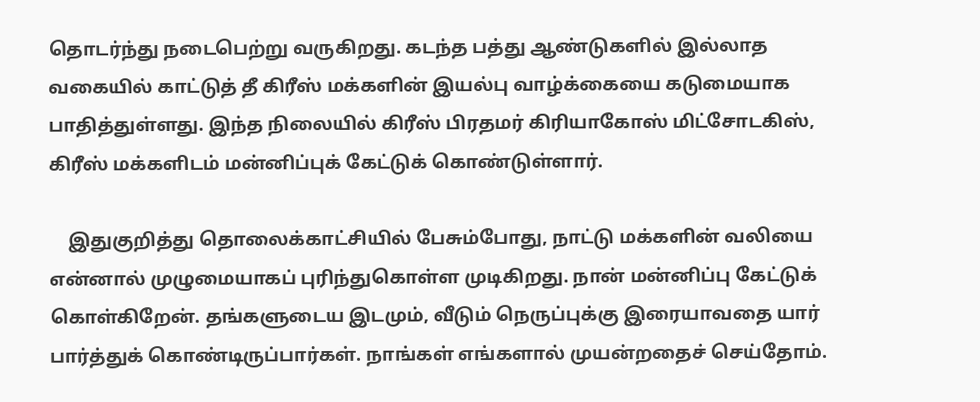தொடர்ந்து நடைபெற்று வருகிறது. கடந்த பத்து ஆண்டுகளில் இல்லாத வகையில் காட்டுத் தீ கிரீஸ் மக்களின் இயல்பு வாழ்க்கையை கடுமையாக பாதித்துள்ளது. இந்த நிலையில் கிரீஸ் பிரதமர் கிரியாகோஸ் மிட்சோடகிஸ், கிரீஸ் மக்களிடம் மன்னிப்புக் கேட்டுக் கொண்டுள்ளார்.

    இதுகுறித்து தொலைக்காட்சியில் பேசும்போது, நாட்டு மக்களின் வலியை என்னால் முழுமையாகப் புரிந்துகொள்ள முடிகிறது. நான் மன்னிப்பு கேட்டுக் கொள்கிறேன். தங்களுடைய இடமும், வீடும் நெருப்புக்கு இரையாவதை யார் பார்த்துக் கொண்டிருப்பார்கள். நாங்கள் எங்களால் முயன்றதைச் செய்தோம்.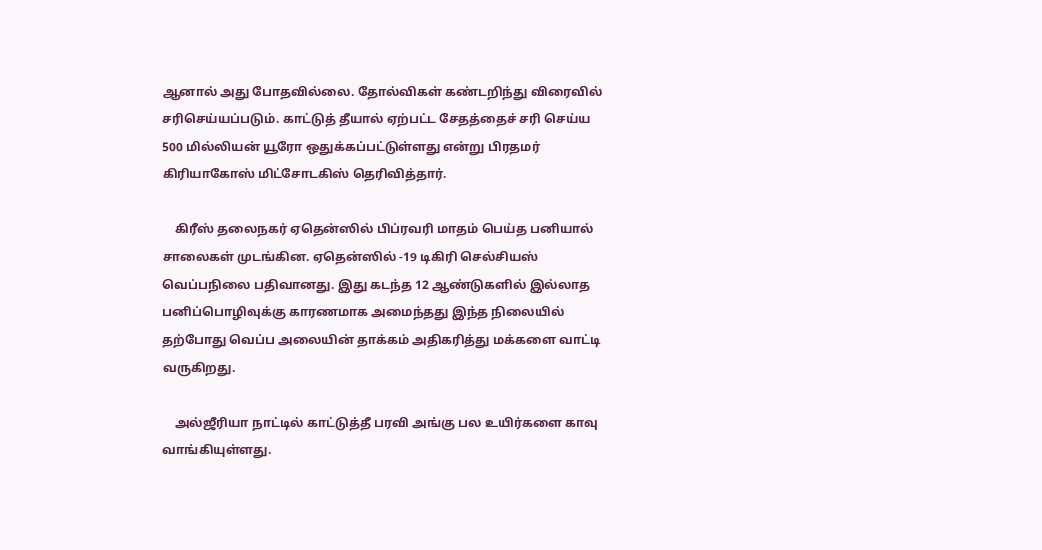ஆனால் அது போதவில்லை. தோல்விகள் கண்டறிந்து விரைவில் சரிசெய்யப்படும். காட்டுத் தீயால் ஏற்பட்ட சேதத்தைச் சரி செய்ய 500 மில்லியன் யூரோ ஒதுக்கப்பட்டுள்ளது என்று பிரதமர் கிரியாகோஸ் மிட்சோடகிஸ் தெரிவித்தார்.

    கிரீஸ் தலைநகர் ஏதென்ஸில் பிப்ரவரி மாதம் பெய்த பனியால் சாலைகள் முடங்கின. ஏதென்ஸில் -19 டிகிரி செல்சியஸ் வெப்பநிலை பதிவானது. இது கடந்த 12 ஆண்டுகளில் இல்லாத பனிப்பொழிவுக்கு காரணமாக அமைந்தது இந்த நிலையில் தற்போது வெப்ப அலையின் தாக்கம் அதிகரித்து மக்களை வாட்டி வருகிறது.

    அல்ஜீரியா நாட்டில் காட்டுத்தீ பரவி அங்கு பல உயிர்களை காவு வாங்கியுள்ளது.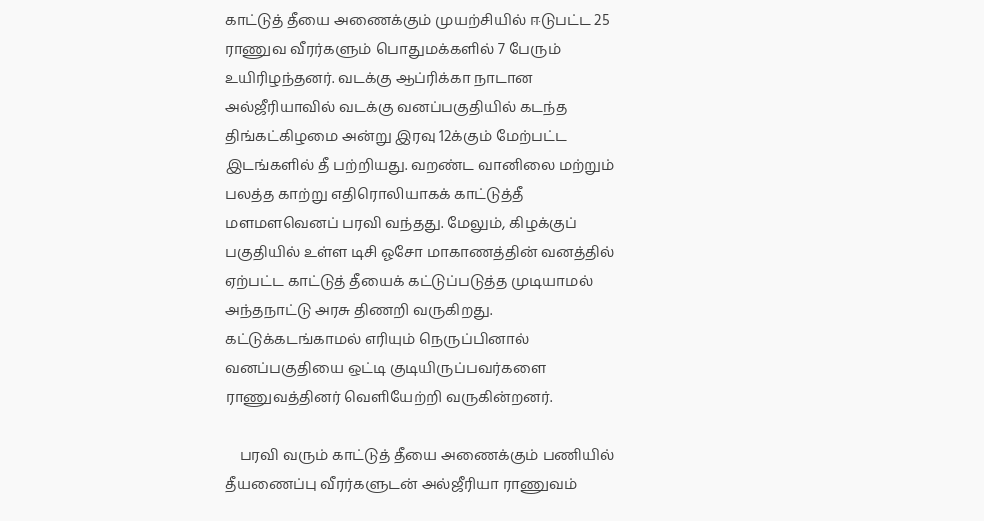காட்டுத் தீயை அணைக்கும் முயற்சியில் ஈடுபட்ட 25 ராணுவ வீரர்களும் பொதுமக்களில் 7 பேரும் உயிரிழந்தனர். வடக்கு ஆப்ரிக்கா நாடான அல்ஜீரியாவில் வடக்கு வனப்பகுதியில் கடந்த திங்கட்கிழமை அன்று இரவு 12க்கும் மேற்பட்ட இடங்களில் தீ பற்றியது. வறண்ட வானிலை மற்றும் பலத்த காற்று எதிரொலியாகக் காட்டுத்தீ மளமளவெனப் பரவி வந்தது. மேலும், கிழக்குப் பகுதியில் உள்ள டிசி ஓசோ மாகாணத்தின் வனத்தில் ஏற்பட்ட காட்டுத் தீயைக் கட்டுப்படுத்த முடியாமல் அந்தநாட்டு அரசு திணறி வருகிறது. கட்டுக்கடங்காமல் எரியும் நெருப்பினால் வனப்பகுதியை ஒட்டி குடியிருப்பவர்களை ராணுவத்தினர் வெளியேற்றி வருகின்றனர்.

    பரவி வரும் காட்டுத் தீயை அணைக்கும் பணியில் தீயணைப்பு வீரர்களுடன் அல்ஜீரியா ராணுவம்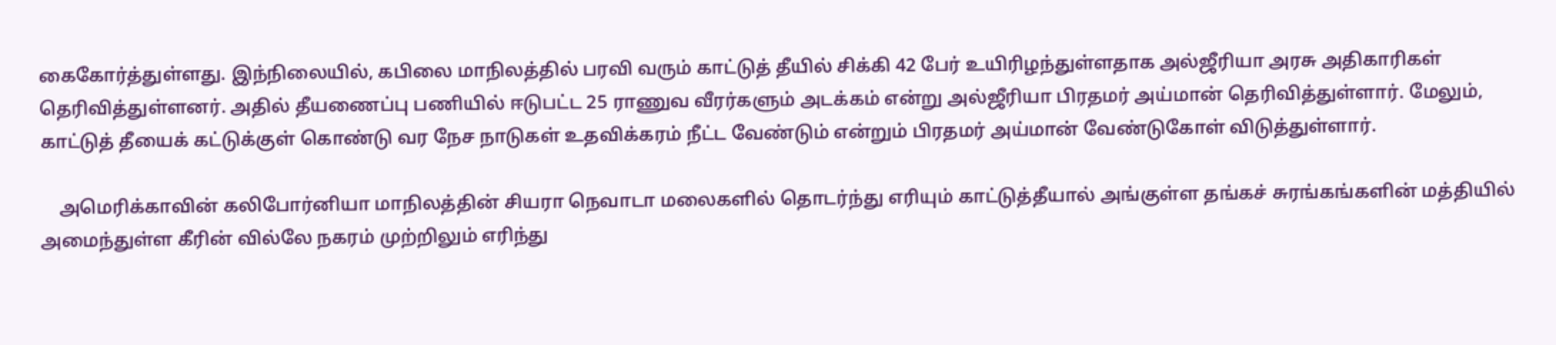கைகோர்த்துள்ளது. இந்நிலையில், கபிலை மாநிலத்தில் பரவி வரும் காட்டுத் தீயில் சிக்கி 42 பேர் உயிரிழந்துள்ளதாக அல்ஜீரியா அரசு அதிகாரிகள் தெரிவித்துள்ளனர். அதில் தீயணைப்பு பணியில் ஈடுபட்ட 25 ராணுவ வீரர்களும் அடக்கம் என்று அல்ஜீரியா பிரதமர் அய்மான் தெரிவித்துள்ளார். மேலும், காட்டுத் தீயைக் கட்டுக்குள் கொண்டு வர நேச நாடுகள் உதவிக்கரம் நீட்ட வேண்டும் என்றும் பிரதமர் அய்மான் வேண்டுகோள் விடுத்துள்ளார்.

    அமெரிக்காவின் கலிபோர்னியா மாநிலத்தின் சியரா நெவாடா மலைகளில் தொடர்ந்து எரியும் காட்டுத்தீயால் அங்குள்ள தங்கச் சுரங்கங்களின் மத்தியில் அமைந்துள்ள கீரின் வில்லே நகரம் முற்றிலும் எரிந்து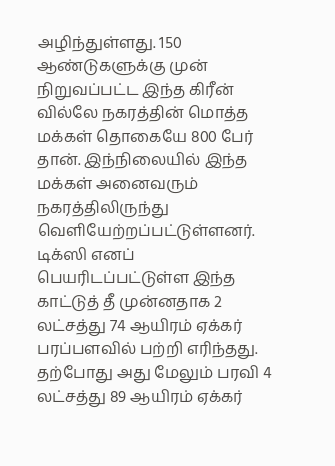அழிந்துள்ளது. 150 ஆண்டுகளுக்கு முன் நிறுவப்பட்ட இந்த கிரீன் வில்லே நகரத்தின் மொத்த மக்கள் தொகையே 800 பேர் தான். இந்நிலையில் இந்த மக்கள் அனைவரும் நகரத்திலிருந்து வெளியேற்றப்பட்டுள்ளனர். டிக்ஸி எனப் பெயரிடப்பட்டுள்ள இந்த காட்டுத் தீ முன்னதாக 2 லட்சத்து 74 ஆயிரம் ஏக்கர் பரப்பளவில் பற்றி எரிந்தது. தற்போது அது மேலும் பரவி 4 லட்சத்து 89 ஆயிரம் ஏக்கர்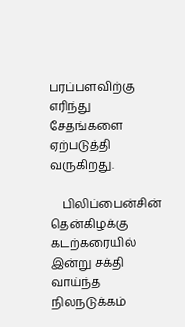பரப்பளவிற்கு எரிந்து சேதங்களை ஏற்படுத்தி வருகிறது.

    பிலிப்பைன்சின் தென்கிழக்கு கடற்கரையில் இன்று சக்தி வாய்ந்த நிலநடுக்கம்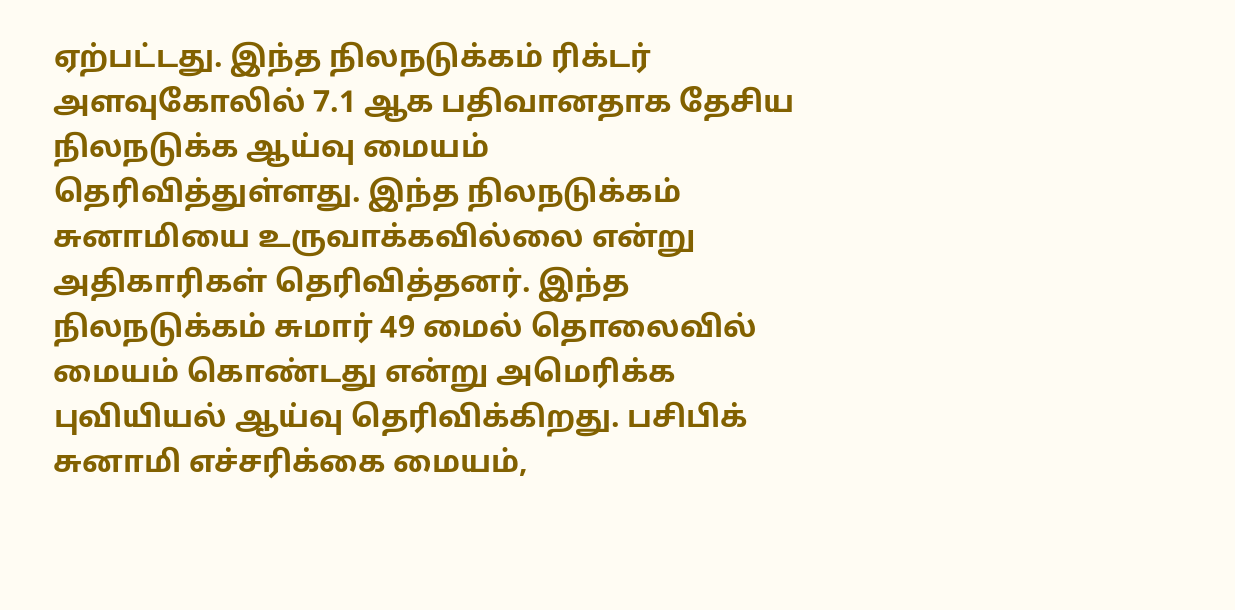ஏற்பட்டது. இந்த நிலநடுக்கம் ரிக்டர் அளவுகோலில் 7.1 ஆக பதிவானதாக தேசிய நிலநடுக்க ஆய்வு மையம் தெரிவித்துள்ளது. இந்த நிலநடுக்கம் சுனாமியை உருவாக்கவில்லை என்று அதிகாரிகள் தெரிவித்தனர். இந்த நிலநடுக்கம் சுமார் 49 மைல் தொலைவில் மையம் கொண்டது என்று அமெரிக்க புவியியல் ஆய்வு தெரிவிக்கிறது. பசிபிக் சுனாமி எச்சரிக்கை மையம்,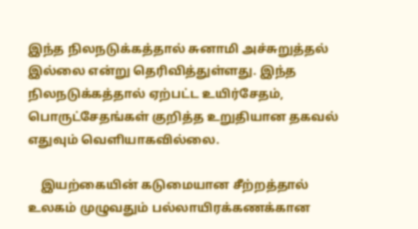இந்த நிலநடுக்கத்தால் சுனாமி அச்சுறுத்தல் இல்லை என்று தெரிவித்துள்ளது. இந்த நிலநடுக்கத்தால் ஏற்பட்ட உயிர்சேதம், பொருட்சேதங்கள் குறித்த உறுதியான தகவல் எதுவும் வெளியாகவில்லை.

    இயற்கையின் கடுமையான சீற்றத்தால் உலகம் முழுவதும் பல்லாயிரக்கணக்கான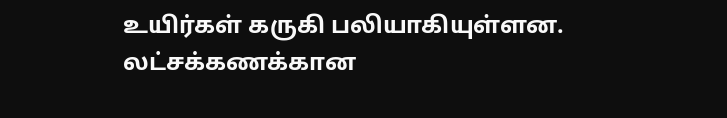உயிர்கள் கருகி பலியாகியுள்ளன. லட்சக்கணக்கான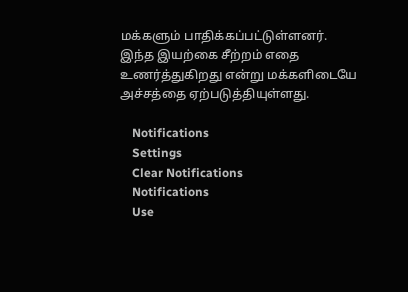மக்களும் பாதிக்கப்பட்டுள்ளனர். இந்த இயற்கை சீற்றம் எதை உணர்த்துகிறது என்று மக்களிடையே அச்சத்தை ஏற்படுத்தியுள்ளது.

    Notifications
    Settings
    Clear Notifications
    Notifications
    Use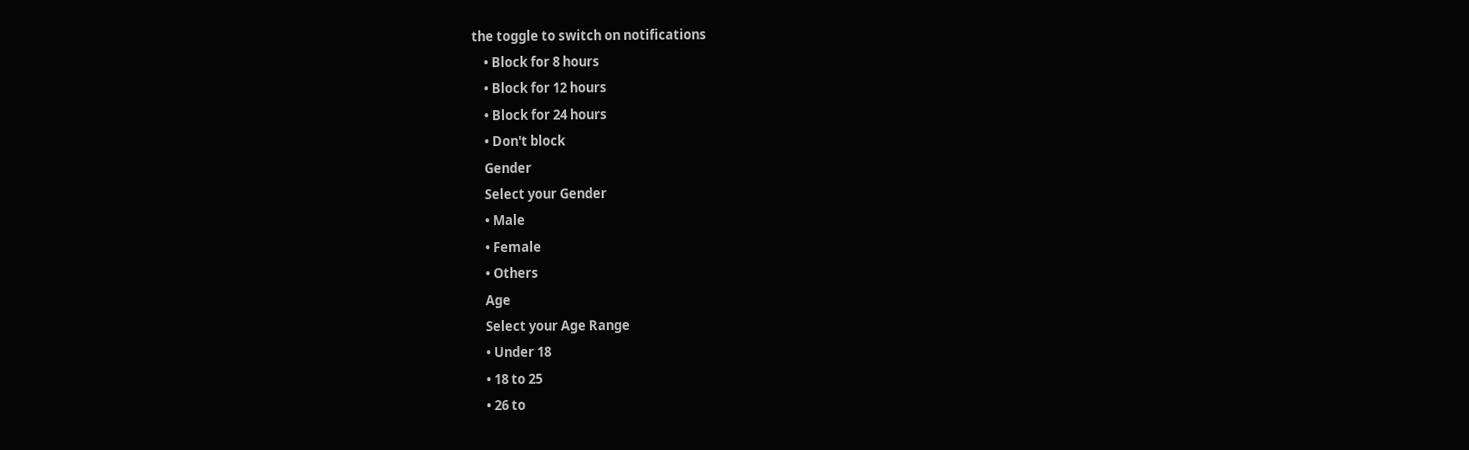the toggle to switch on notifications
    • Block for 8 hours
    • Block for 12 hours
    • Block for 24 hours
    • Don't block
    Gender
    Select your Gender
    • Male
    • Female
    • Others
    Age
    Select your Age Range
    • Under 18
    • 18 to 25
    • 26 to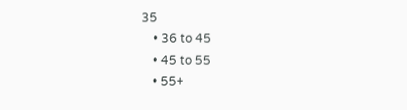35
    • 36 to 45
    • 45 to 55
    • 55+